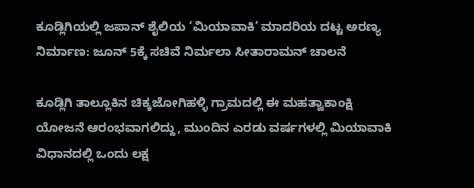ಕೂಡ್ಲಿಗಿಯಲ್ಲಿ ಜಪಾನ್ ಶೈಲಿಯ ‘ಮಿಯಾವಾಕಿ’ ಮಾದರಿಯ ದಟ್ಟ ಅರಣ್ಯ ನಿರ್ಮಾಣ: ಜೂನ್ 5ಕ್ಕೆ ಸಚಿವೆ ನಿರ್ಮಲಾ ಸೀತಾರಾಮನ್ ಚಾಲನೆ

ಕೂಡ್ಲಿಗಿ ತಾಲ್ಲೂಕಿನ ಚಿಕ್ಕಜೋಗಿಹಳ್ಳಿ ಗ್ರಾಮದಲ್ಲಿ ಈ ಮಹತ್ವಾಕಾಂಕ್ಷಿ ಯೋಜನೆ ಆರಂಭವಾಗಲಿದ್ದು, ಮುಂದಿನ ಎರಡು ವರ್ಷಗಳಲ್ಲಿ ಮಿಯಾವಾಕಿ ವಿಧಾನದಲ್ಲಿ ಒಂದು ಲಕ್ಷ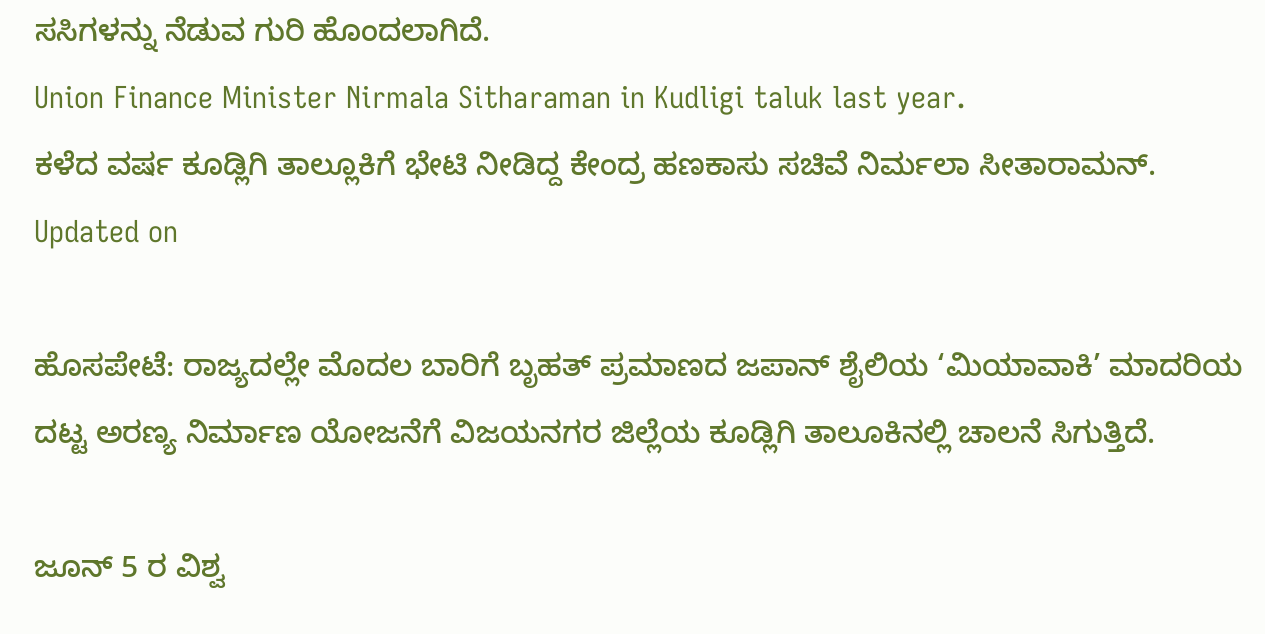ಸಸಿಗಳನ್ನು ನೆಡುವ ಗುರಿ ಹೊಂದಲಾಗಿದೆ.
Union Finance Minister Nirmala Sitharaman in Kudligi taluk last year.
ಕಳೆದ ವರ್ಷ ಕೂಡ್ಲಿಗಿ ತಾಲ್ಲೂಕಿಗೆ ಭೇಟಿ ನೀಡಿದ್ದ ಕೇಂದ್ರ ಹಣಕಾಸು ಸಚಿವೆ ನಿರ್ಮಲಾ ಸೀತಾರಾಮನ್.
Updated on

ಹೊಸಪೇಟೆ: ರಾಜ್ಯದಲ್ಲೇ ಮೊದಲ ಬಾರಿಗೆ ಬೃಹತ್ ಪ್ರಮಾಣದ ಜಪಾನ್ ಶೈಲಿಯ ‘ಮಿಯಾವಾಕಿ’ ಮಾದರಿಯ ದಟ್ಟ ಅರಣ್ಯ ನಿರ್ಮಾಣ ಯೋಜನೆಗೆ ವಿಜಯನಗರ ಜಿಲ್ಲೆಯ ಕೂಡ್ಲಿಗಿ ತಾಲೂಕಿನಲ್ಲಿ ಚಾಲನೆ ಸಿಗುತ್ತಿದೆ.

ಜೂನ್ 5 ರ ವಿಶ್ವ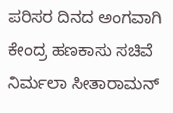ಪರಿಸರ ದಿನದ ಅಂಗವಾಗಿ ಕೇಂದ್ರ ಹಣಕಾಸು ಸಚಿವೆ ನಿರ್ಮಲಾ ಸೀತಾರಾಮನ್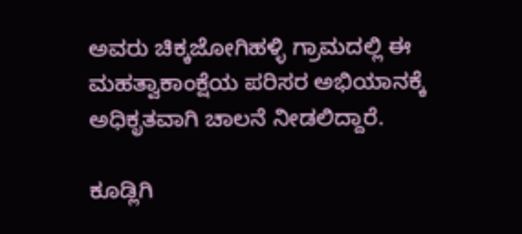ಅವರು ಚಿಕ್ಕಜೋಗಿಹಳ್ಳಿ ಗ್ರಾಮದಲ್ಲಿ ಈ ಮಹತ್ವಾಕಾಂಕ್ಷೆಯ ಪರಿಸರ ಅಭಿಯಾನಕ್ಕೆ ಅಧಿಕೃತವಾಗಿ ಚಾಲನೆ ನೀಡಲಿದ್ದಾರೆ.

ಕೂಡ್ಲಿಗಿ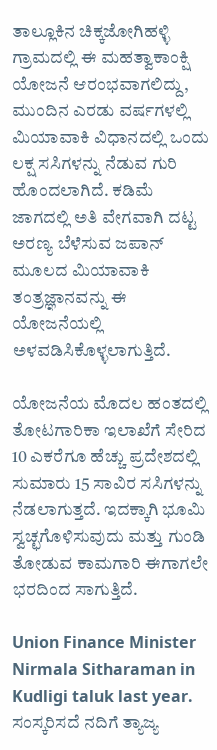ತಾಲ್ಲೂಕಿನ ಚಿಕ್ಕಜೋಗಿಹಳ್ಳಿ ಗ್ರಾಮದಲ್ಲಿ ಈ ಮಹತ್ವಾಕಾಂಕ್ಷಿ ಯೋಜನೆ ಆರಂಭವಾಗಲಿದ್ದು, ಮುಂದಿನ ಎರಡು ವರ್ಷಗಳಲ್ಲಿ ಮಿಯಾವಾಕಿ ವಿಧಾನದಲ್ಲಿ ಒಂದು ಲಕ್ಷ ಸಸಿಗಳನ್ನು ನೆಡುವ ಗುರಿ ಹೊಂದಲಾಗಿದೆ. ಕಡಿಮೆ ಜಾಗದಲ್ಲಿ ಅತಿ ವೇಗವಾಗಿ ದಟ್ಟ ಅರಣ್ಯ ಬೆಳೆಸುವ ಜಪಾನ್ ಮೂಲದ ಮಿಯಾವಾಕಿ ತಂತ್ರಜ್ಞಾನವನ್ನು ಈ ಯೋಜನೆಯಲ್ಲಿ ಅಳವಡಿಸಿಕೊಳ್ಳಲಾಗುತ್ತಿದೆ.

ಯೋಜನೆಯ ಮೊದಲ ಹಂತದಲ್ಲಿ ತೋಟಗಾರಿಕಾ ಇಲಾಖೆಗೆ ಸೇರಿದ 10 ಎಕರೆಗೂ ಹೆಚ್ಚು ಪ್ರದೇಶದಲ್ಲಿ ಸುಮಾರು 15 ಸಾವಿರ ಸಸಿಗಳನ್ನು ನೆಡಲಾಗುತ್ತದೆ. ಇದಕ್ಕಾಗಿ ಭೂಮಿ ಸ್ವಚ್ಛಗೊಳಿಸುವುದು ಮತ್ತು ಗುಂಡಿ ತೋಡುವ ಕಾಮಗಾರಿ ಈಗಾಗಲೇ ಭರದಿಂದ ಸಾಗುತ್ತಿದೆ.

Union Finance Minister Nirmala Sitharaman in Kudligi taluk last year.
ಸಂಸ್ಕರಿಸದೆ ನದಿಗೆ ತ್ಯಾಜ್ಯ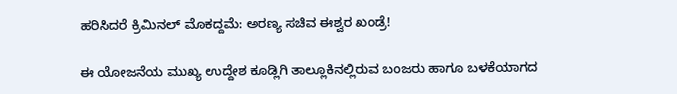ಹರಿಸಿದರೆ ಕ್ರಿಮಿನಲ್ ಮೊಕದ್ದಮೆ: ಅರಣ್ಯ ಸಚಿವ ಈಶ್ವರ ಖಂಡ್ರೆ!

ಈ ಯೋಜನೆಯ ಮುಖ್ಯ ಉದ್ದೇಶ ಕೂಡ್ಲಿಗಿ ತಾಲ್ಲೂಕಿನಲ್ಲಿರುವ ಬಂಜರು ಹಾಗೂ ಬಳಕೆಯಾಗದ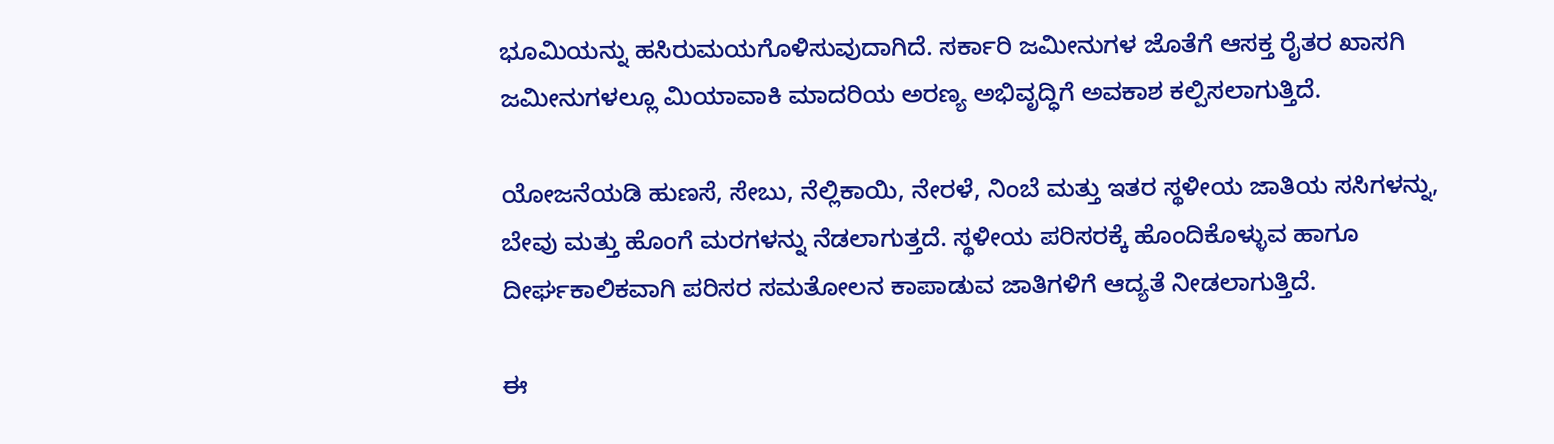ಭೂಮಿಯನ್ನು ಹಸಿರುಮಯಗೊಳಿಸುವುದಾಗಿದೆ. ಸರ್ಕಾರಿ ಜಮೀನುಗಳ ಜೊತೆಗೆ ಆಸಕ್ತ ರೈತರ ಖಾಸಗಿ ಜಮೀನುಗಳಲ್ಲೂ ಮಿಯಾವಾಕಿ ಮಾದರಿಯ ಅರಣ್ಯ ಅಭಿವೃದ್ಧಿಗೆ ಅವಕಾಶ ಕಲ್ಪಿಸಲಾಗುತ್ತಿದೆ.

ಯೋಜನೆಯಡಿ ಹುಣಸೆ, ಸೇಬು, ನೆಲ್ಲಿಕಾಯಿ, ನೇರಳೆ, ನಿಂಬೆ ಮತ್ತು ಇತರ ಸ್ಥಳೀಯ ಜಾತಿಯ ಸಸಿಗಳನ್ನು, ಬೇವು ಮತ್ತು ಹೊಂಗೆ ಮರಗಳನ್ನು ನೆಡಲಾಗುತ್ತದೆ. ಸ್ಥಳೀಯ ಪರಿಸರಕ್ಕೆ ಹೊಂದಿಕೊಳ್ಳುವ ಹಾಗೂ ದೀರ್ಘಕಾಲಿಕವಾಗಿ ಪರಿಸರ ಸಮತೋಲನ ಕಾಪಾಡುವ ಜಾತಿಗಳಿಗೆ ಆದ್ಯತೆ ನೀಡಲಾಗುತ್ತಿದೆ.

ಈ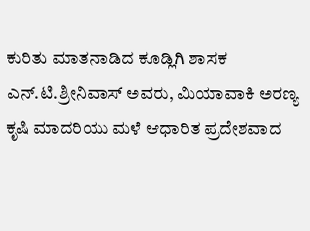ಕುರಿತು ಮಾತನಾಡಿದ ಕೂಡ್ಲಿಗಿ ಶಾಸಕ ಎನ್.ಟಿ.ಶ್ರೀನಿವಾಸ್ ಅವರು, ಮಿಯಾವಾಕಿ ಅರಣ್ಯ ಕೃಷಿ ಮಾದರಿಯು ಮಳೆ ಆಧಾರಿತ ಪ್ರದೇಶವಾದ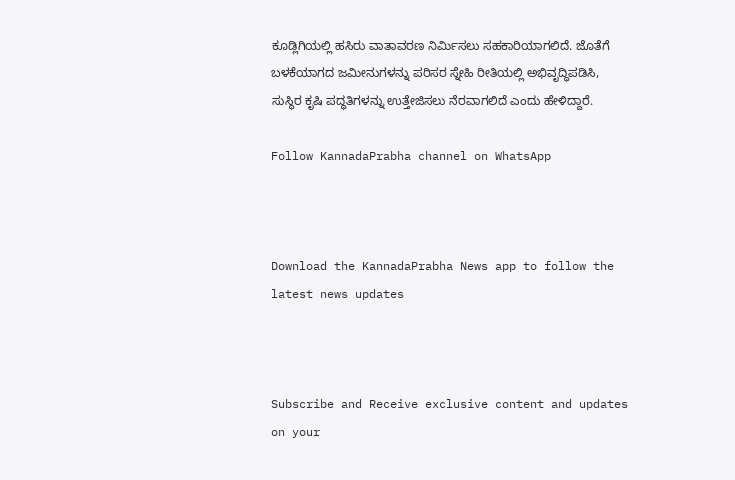ಕೂಡ್ಲಿಗಿಯಲ್ಲಿ ಹಸಿರು ವಾತಾವರಣ ನಿರ್ಮಿಸಲು ಸಹಕಾರಿಯಾಗಲಿದೆ. ಜೊತೆಗೆ ಬಳಕೆಯಾಗದ ಜಮೀನುಗಳನ್ನು ಪರಿಸರ ಸ್ನೇಹಿ ರೀತಿಯಲ್ಲಿ ಅಭಿವೃದ್ಧಿಪಡಿಸಿ, ಸುಸ್ಥಿರ ಕೃಷಿ ಪದ್ಧತಿಗಳನ್ನು ಉತ್ತೇಜಿಸಲು ನೆರವಾಗಲಿದೆ ಎಂದು ಹೇಳಿದ್ದಾರೆ.

Follow KannadaPrabha channel on WhatsApp



Download the KannadaPrabha News app to follow the latest news updates



Subscribe and Receive exclusive content and updates on your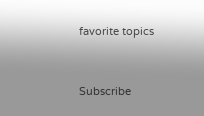favorite topics



Subscribe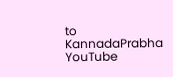to KannadaPrabha YouTube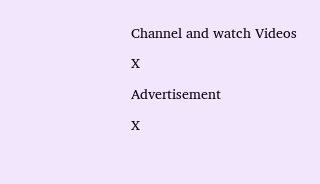Channel and watch Videos

X

Advertisement

X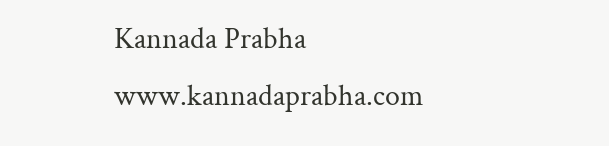Kannada Prabha
www.kannadaprabha.com